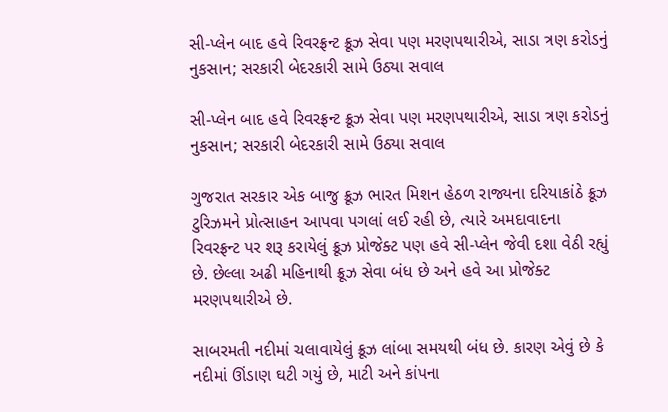સી-પ્લેન બાદ હવે રિવરફ્રન્ટ ક્રૂઝ સેવા પણ મરણપથારીએ, સાડા ત્રણ કરોડનું નુકસાન; સરકારી બેદરકારી સામે ઉઠ્યા સવાલ

સી-પ્લેન બાદ હવે રિવરફ્રન્ટ ક્રૂઝ સેવા પણ મરણપથારીએ, સાડા ત્રણ કરોડનું નુકસાન; સરકારી બેદરકારી સામે ઉઠ્યા સવાલ

ગુજરાત સરકાર એક બાજુ ક્રૂઝ ભારત મિશન હેઠળ રાજ્યના દરિયાકાંઠે ક્રૂઝ ટુરિઝમને પ્રોત્સાહન આપવા પગલાં લઈ રહી છે, ત્યારે અમદાવાદના રિવરફ્રન્ટ પર શરૂ કરાયેલું ક્રૂઝ પ્રોજેક્ટ પણ હવે સી-પ્લેન જેવી દશા વેઠી રહ્યું છે. છેલ્લા અઢી મહિનાથી ક્રૂઝ સેવા બંધ છે અને હવે આ પ્રોજેક્ટ મરણપથારીએ છે.

સાબરમતી નદીમાં ચલાવાયેલું ક્રૂઝ લાંબા સમયથી બંધ છે. કારણ એવું છે કે નદીમાં ઊંડાણ ઘટી ગયું છે, માટી અને કાંપના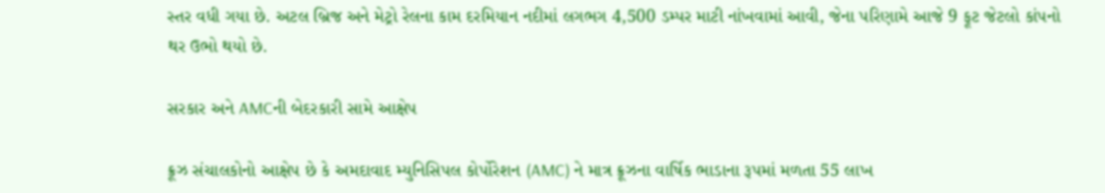સ્તર વધી ગયા છે. અટલ બ્રિજ અને મેટ્રો રેલના કામ દરમિયાન નદીમાં લગભગ 4,500 ડમ્પર માટી નાંખવામાં આવી, જેના પરિણામે આજે 9 ફૂટ જેટલો કાંપનો થર ઉભો થયો છે.

સરકાર અને AMCની બેદરકારી સામે આક્ષેપ

ક્રૂઝ સંચાલકોનો આક્ષેપ છે કે અમદાવાદ મ્યુનિસિપલ કોર્પોરેશન (AMC) ને માત્ર ક્રૂઝના વાર્ષિક ભાડાના રૂપમાં મળતા 55 લાખ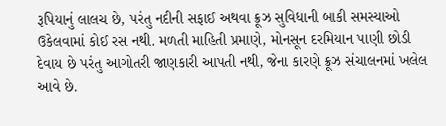રૂપિયાનું લાલચ છે, પરંતુ નદીની સફાઈ અથવા ક્રૂઝ સુવિધાની બાકી સમસ્યાઓ ઉકેલવામાં કોઈ રસ નથી. મળતી માહિતી પ્રમાણે, મોનસૂન દરમિયાન પાણી છોડી દેવાય છે પરંતુ આગોતરી જાણકારી આપતી નથી, જેના કારણે ક્રૂઝ સંચાલનમાં ખલેલ આવે છે.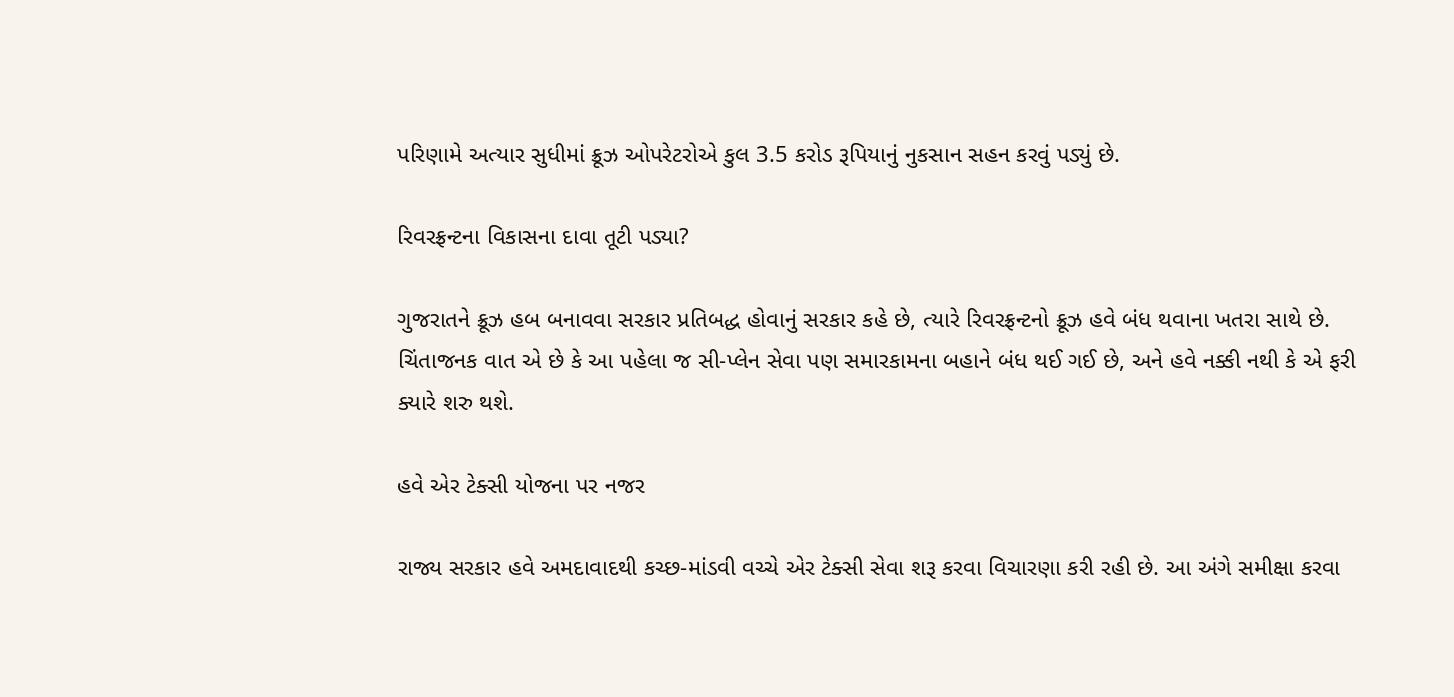પરિણામે અત્યાર સુધીમાં ક્રૂઝ ઓપરેટરોએ કુલ 3.5 કરોડ રૂપિયાનું નુકસાન સહન કરવું પડ્યું છે.

રિવરફ્રન્ટના વિકાસના દાવા તૂટી પડ્યા?

ગુજરાતને ક્રૂઝ હબ બનાવવા સરકાર પ્રતિબદ્ધ હોવાનું સરકાર કહે છે, ત્યારે રિવરફ્રન્ટનો ક્રૂઝ હવે બંધ થવાના ખતરા સાથે છે. ચિંતાજનક વાત એ છે કે આ પહેલા જ સી-પ્લેન સેવા પણ સમારકામના બહાને બંધ થઈ ગઈ છે, અને હવે નક્કી નથી કે એ ફરી ક્યારે શરુ થશે.

હવે એર ટેક્સી યોજના પર નજર

રાજ્ય સરકાર હવે અમદાવાદથી કચ્છ-માંડવી વચ્ચે એર ટેક્સી સેવા શરૂ કરવા વિચારણા કરી રહી છે. આ અંગે સમીક્ષા કરવા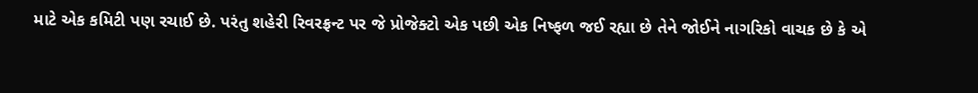માટે એક કમિટી પણ રચાઈ છે. પરંતુ શહેરી રિવરફ્રન્ટ પર જે પ્રોજેક્ટો એક પછી એક નિષ્ફળ જઈ રહ્યા છે તેને જોઈને નાગરિકો વાચક છે કે એ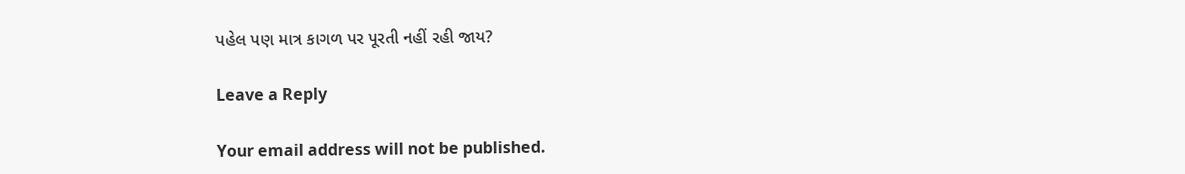પહેલ પણ માત્ર કાગળ પર પૂરતી નહીં રહી જાય?

Leave a Reply

Your email address will not be published.